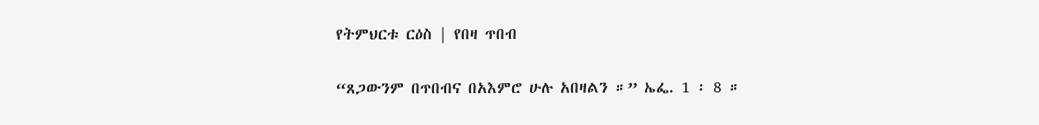የትምህርቱ ርዕስ | የበዛ ጥበብ

“ጸጋውንም በጥበብና በአእምሮ ሁሉ አበዛልን ።” ኤፌ. 1 ፡ 8 ።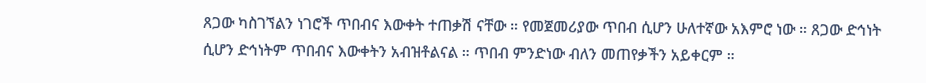ጸጋው ካስገኘልን ነገሮች ጥበብና እውቀት ተጠቃሽ ናቸው ። የመጀመሪያው ጥበብ ሲሆን ሁለተኛው አእምሮ ነው ። ጸጋው ድኅነት ሲሆን ድኅነትም ጥበብና እውቀትን አብዝቶልናል ። ጥበብ ምንድነው ብለን መጠየቃችን አይቀርም ።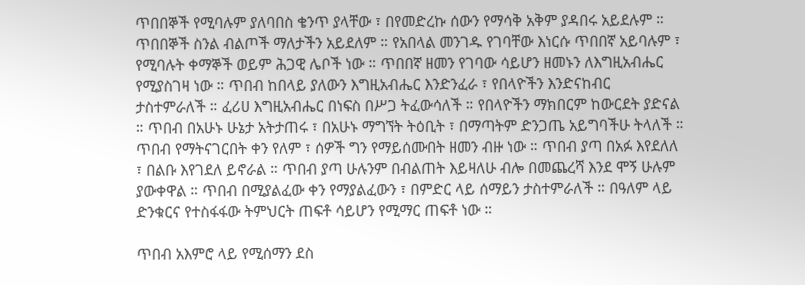ጥበበኞች የሚባሉም ያለባበስ ቄንጥ ያላቸው ፣ በየመድረኩ ሰውን የማሳቅ አቅም ያዳበሩ አይደሉም ። ጥበበኞች ስንል ብልጦች ማለታችን አይደለም ። የአበላል መንገዱ የገባቸው እነርሱ ጥበበኛ አይባሉም ፣ የሚባሉት ቀማኞች ወይም ሕጋዊ ሌቦች ነው ። ጥበበኛ ዘመን የገባው ሳይሆን ዘመኑን ለእግዚአብሔር የሚያስገዛ ነው ። ጥበብ ከበላይ ያለውን እግዚአብሔር እንድንፈራ ፣ የበላዮችን እንድናከብር ታስተምራለች ። ፈሪሀ እግዚአብሔር በነፍስ በሥጋ ትፈውሳለች ። የበላዮችን ማክበርም ከውርደት ያድናል ። ጥበብ በአሁኑ ሁኔታ አትታጠሩ ፣ በአሁኑ ማግኘት ትዕቢት ፣ በማጣትም ድንጋጤ አይግባችሁ ትላለች ። ጥበብ የማትናገርበት ቀን የለም ፣ ሰዎች ግን የማይሰሙበት ዘመን ብዙ ነው ። ጥበብ ያጣ በአፉ እየደለለ ፣ በልቡ እየገደለ ይኖራል ። ጥበብ ያጣ ሁሉንም በብልጠት እይዛለሁ ብሎ በመጨረሻ እንደ ሞኝ ሁሉም ያውቀዋል ። ጥበብ በሚያልፈው ቀን የማያልፈውን ፣ በምድር ላይ ሰማይን ታስተምራለች ። በዓለም ላይ ድንቁርና የተስፋፋው ትምህርት ጠፍቶ ሳይሆን የሚማር ጠፍቶ ነው ።

ጥበብ አእምሮ ላይ የሚሰማን ደስ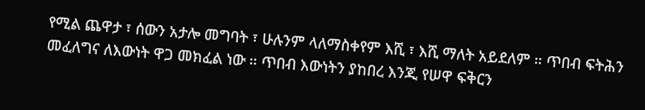የሚል ጨዋታ ፣ ሰውን አታሎ መግባት ፣ ሁሉንም ላለማስቀየም እሺ ፣ እሺ ማለት አይደለም ። ጥበብ ፍትሕን መፈለግና ለእውነት ዋጋ መክፈል ነው ። ጥበብ እውነትን ያከበረ እንጂ የሠዋ ፍቅርን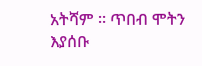አትሻም ። ጥበብ ሞትን እያሰቡ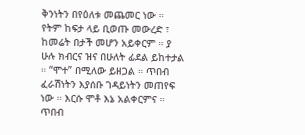ቅንነትን በየዕለቱ መጨመር ነው ። የትም ከፍታ ላይ ቢወጡ መውረድ ፣ ከመሬት በታች መሆን አይቀርም ። ያ ሁሉ ክብርና ዝና በሁለት ፊደል ይከተታል ። “ሞተ” በሚለው ይዘጋል ። ጥበብ ፈራሽነትን እያሰቡ ገዳይነትን መጠየፍ ነው ። እርሱ ሞቶ እኔ አልቀርምና ። ጥበብ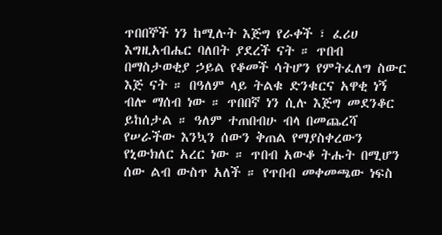ጥበበኞች ነን ከሚሉት እጅግ የራቀች ፣ ፈሪሀ እግዚአብሔር ባለበት ያደረች ናት ። ጥበብ በማስታወቂያ ኃይል የቆመች ሳትሆን የምትፈለግ ስውር እጅ ናት ። በዓለም ላይ ትልቁ ድንቁርና አዋቂ ነኝ ብሎ ማሰብ ነው ። ጥበበኛ ነን ሲሉ እጅግ መደንቆር ይከሰታል ። ዓለም ተጠበብሁ ብላ በመጨረሻ የሠራችው እንኳን ሰውን ቅጠል የማያስቀረውን የኒውክለር አረር ነው ። ጥበብ አውቆ ትሑት በሚሆን ሰው ልብ ውስጥ አለች ። የጥበብ መቀመጫው ነፍስ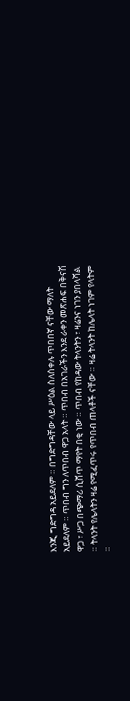እንጂ ግድግዳ አይደለም ። በግድግዳቸው ላይ ሥዕል ስለሰቀሉ ጥበበኛ ናቸው ማለት አይደለም ። ጥበብ ግን ለጥበብ ዋጋ አላት ። ጥበብ በአገራችን እንደ ራቀን መጽሐፍ በቅናሽ ዋጋ ፣ ሥጋ በጭማሪ ሲሸጥ ማየት በቂ ነው ። ጥበብ የከዳው ትላንትን ፣ ዛሬንና ነገን ያበላሻል ። ትላንት የሌላትን ዛሬ የሚፈጥሩ የጥበብ ጠላቶች ናቸው ። ዛሬ ትላንት ከሌላት ነገም የላትም ።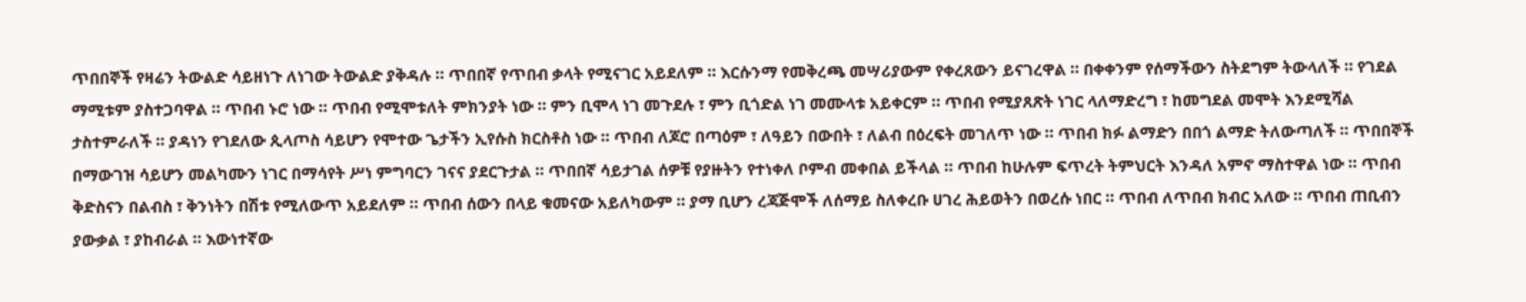ጥበበኞች የዛሬን ትውልድ ሳይዘነጉ ለነገው ትውልድ ያቅዳሉ ። ጥበበኛ የጥበብ ቃላት የሚናገር አይደለም ። እርሱንማ የመቅረጫ መሣሪያውም የቀረጸውን ይናገረዋል ። በቀቀንም የሰማችውን ስትደግም ትውላለች ። የገደል ማሚቱም ያስተጋባዋል ። ጥበብ ኑሮ ነው ። ጥበብ የሚሞቱለት ምክንያት ነው ። ምን ቢሞላ ነገ መጉደሉ ፣ ምን ቢጎድል ነገ መሙላቱ አይቀርም ። ጥበብ የሚያጸጽት ነገር ላለማድረግ ፣ ከመግደል መሞት እንደሚሻል ታስተምራለች ። ያዳነን የገደለው ጲላጦስ ሳይሆን የሞተው ጌታችን ኢየሱስ ክርስቶስ ነው ። ጥበብ ለጆሮ በጣዕም ፣ ለዓይን በውበት ፣ ለልብ በዕረፍት መገለጥ ነው ። ጥበብ ክፉ ልማድን በበጎ ልማድ ትለውጣለች ። ጥበበኞች በማውገዝ ሳይሆን መልካሙን ነገር በማሳየት ሥነ ምግባርን ገናና ያደርጉታል ። ጥበበኛ ሳይታገል ሰዎቹ የያዙትን የተነቀለ ቦምብ መቀበል ይችላል ። ጥበብ ከሁሉም ፍጥረት ትምህርት እንዳለ አምኖ ማስተዋል ነው ። ጥበብ ቅድስናን በልብስ ፣ ቅንነትን በሽቱ የሚለውጥ አይደለም ። ጥበብ ሰውን በላይ ቁመናው አይለካውም ። ያማ ቢሆን ረጃጅሞች ለሰማይ ስለቀረቡ ሀገረ ሕይወትን በወረሱ ነበር ። ጥበብ ለጥበብ ክብር አለው ። ጥበብ ጠቢብን ያውቃል ፣ ያከብራል ። እውነተኛው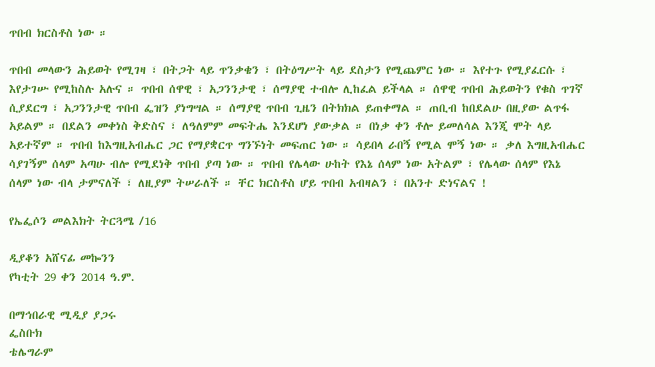ጥበብ ክርስቶስ ነው ።

ጥበብ መላውን ሕይወት የሚገዛ ፣ በትጋት ላይ ጥንቃቄን ፣ በትዕግሥት ላይ ደስታን የሚጨምር ነው ። እየተጉ የሚያፈርሱ ፣ እየታገሡ የሚከስሉ አሉና ። ጥበብ ሰዋዊ ፣ አጋንንታዊ ፣ ሰማያዊ ተብሎ ሊከፈል ይችላል ። ሰዋዊ ጥበብ ሕይወትን የቁስ ጥገኛ ሲያደርግ ፣ አጋንንታዊ ጥበብ ፌዝን ያነግሣል ። ሰማያዊ ጥበብ ጊዜን በትክክል ይጠቀማል ። ጠቢብ ከበደልሁ በዚያው ልጥፋ አይልም ። በደልን መቀነስ ቅድስና ፣ ለዓለምም መፍትሔ እንደሆነ ያውቃል ። በነቃ ቀን ቶሎ ይመለሳል እንጂ ሞት ላይ አይተኛም ። ጥበብ ከእግዚአብሔር ጋር የማያቋርጥ ግንኙነት መፍጠር ነው ። ሳይበላ ራበኝ የሚል ሞኝ ነው ። ቃለ እግዚአብሔር ሳያገኝም ሰላም አጣሁ ብሎ የሚደነቅ ጥበብ ያጣ ነው ። ጥበብ የሌላው ሁከት የእኔ ሰላም ነው አትልም ፣ የሌላው ሰላም የእኔ ሰላም ነው ብላ ታምናለች ፣ ለዚያም ትሠራለች ። ቸር ክርስቶስ ሆይ ጥበብ አብዛልን ፣ በአንተ ድነናልና !

የኤፌሶን መልእክት ትርጓሜ /16

ዲያቆን አሸናፊ መኰንን
የካቲት 29 ቀን 2014 ዓ.ም.

በማኅበራዊ ሚዲያ ያጋሩ
ፌስቡክ
ቴሌግራም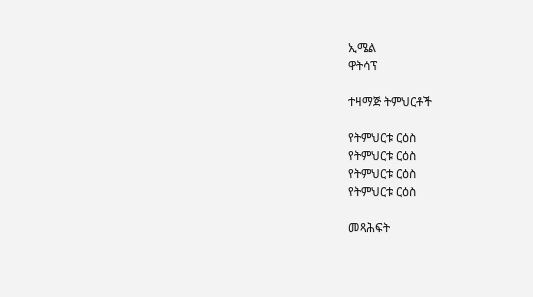ኢሜል
ዋትሳፕ

ተዛማጅ ትምህርቶች

የትምህርቱ ርዕስ
የትምህርቱ ርዕስ
የትምህርቱ ርዕስ
የትምህርቱ ርዕስ

መጻሕፍት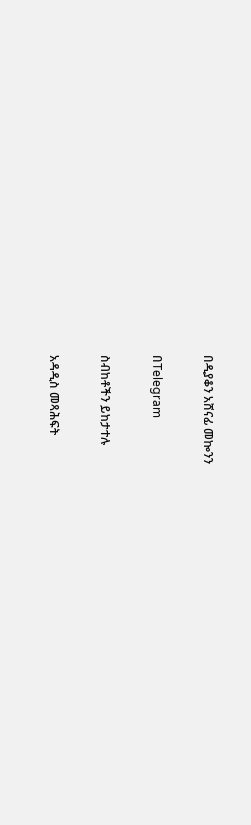በዲያቆን አሸናፊ መኰንን

በTelegram

ስብከቶችን ይከታተሉ

አዳዲስ መጻሕፍት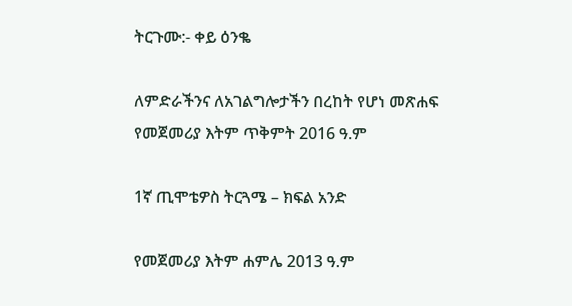ትርጉሙ:- ቀይ ዕንቈ

ለምድራችንና ለአገልግሎታችን በረከት የሆነ መጽሐፍ
የመጀመሪያ እትም ጥቅምት 2016 ዓ.ም

1ኛ ጢሞቴዎስ ትርጓሜ – ክፍል አንድ

የመጀመሪያ እትም ሐምሌ 2013 ዓ.ም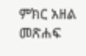ምክር አዘል መጽሐፍ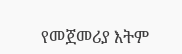የመጀመሪያ እትም